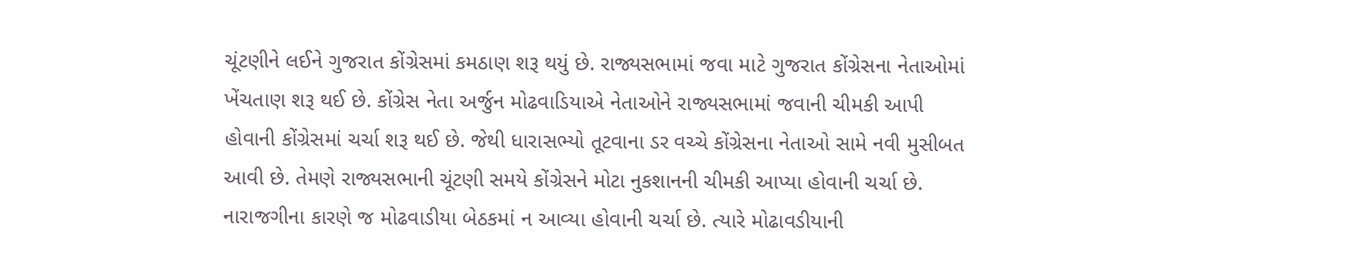ચૂંટણીને લઈને ગુજરાત કોંગ્રેસમાં કમઠાણ શરૂ થયું છે. રાજ્યસભામાં જવા માટે ગુજરાત કોંગ્રેસના નેતાઓમાં ખેંચતાણ શરૂ થઈ છે. કોંગ્રેસ નેતા અર્જુન મોઢવાડિયાએ નેતાઓને રાજ્યસભામાં જવાની ચીમકી આપી હોવાની કોંગ્રેસમાં ચર્ચા શરૂ થઈ છે. જેથી ધારાસભ્યો તૂટવાના ડર વચ્ચે કોંગ્રેસના નેતાઓ સામે નવી મુસીબત આવી છે. તેમણે રાજ્યસભાની ચૂંટણી સમયે કોંગ્રેસને મોટા નુકશાનની ચીમકી આપ્યા હોવાની ચર્ચા છે. નારાજગીના કારણે જ મોઢવાડીયા બેઠકમાં ન આવ્યા હોવાની ચર્ચા છે. ત્યારે મોઢાવડીયાની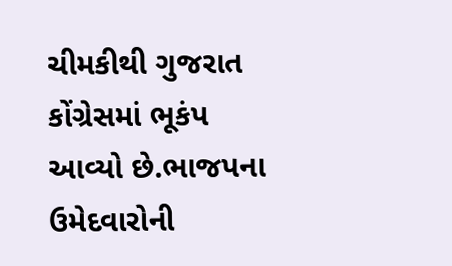ચીમકીથી ગુજરાત કોંગ્રેસમાં ભૂકંપ આવ્યો છે.ભાજપના ઉમેદવારોની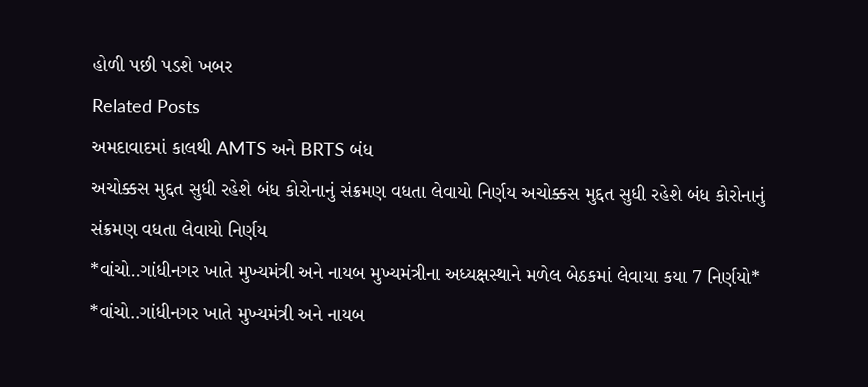હોળી પછી પડશે ખબર
Related Posts
અમદાવાદમાં કાલથી AMTS અને BRTS બંધ
અચોક્કસ મુદ્દત સુધી રહેશે બંધ કોરોનાનું સંક્રમણ વધતા લેવાયો નિર્ણય અચોક્કસ મુદ્દત સુધી રહેશે બંધ કોરોનાનું સંક્રમણ વધતા લેવાયો નિર્ણય
*વાંચો..ગાંધીનગર ખાતે મુખ્યમંત્રી અને નાયબ મુખ્યમંત્રીના અધ્યક્ષસ્થાને મળેલ બેઠકમાં લેવાયા કયા 7 નિર્ણયો*
*વાંચો..ગાંધીનગર ખાતે મુખ્યમંત્રી અને નાયબ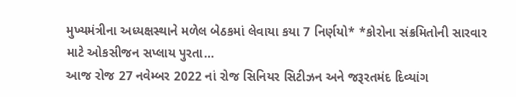મુખ્યમંત્રીના અધ્યક્ષસ્થાને મળેલ બેઠકમાં લેવાયા કયા 7 નિર્ણયો* *કોરોના સંક્રમિતોની સારવાર માટે ઓકસીજન સપ્લાય પુરતા…
આજ રોજ 27 નવેમ્બર 2022 નાં રોજ સિનિયર સિટીઝન અને જરૂરતમંદ દિવ્યાંગ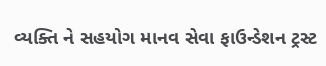વ્યક્તિ ને સહયોગ માનવ સેવા ફાઉન્ડેશન ટ્રસ્ટ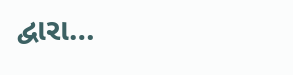દ્વારા…